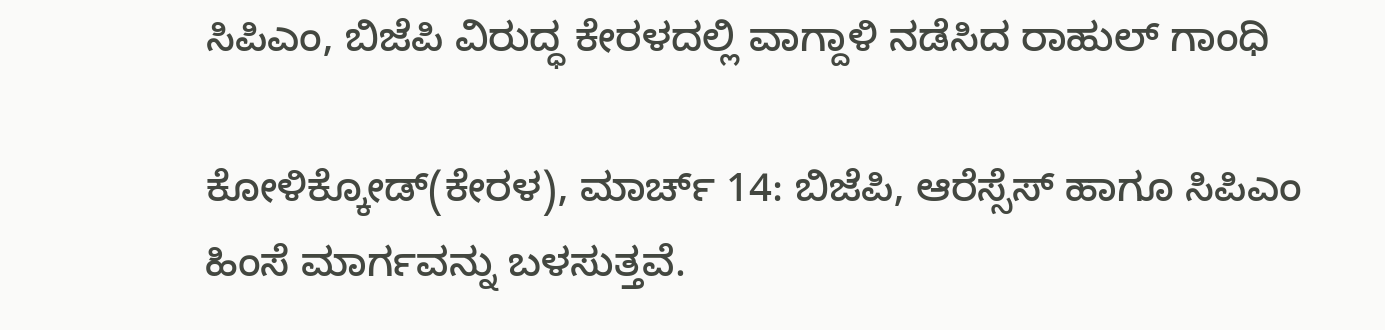ಸಿಪಿಎಂ, ಬಿಜೆಪಿ ವಿರುದ್ಧ ಕೇರಳದಲ್ಲಿ ವಾಗ್ದಾಳಿ ನಡೆಸಿದ ರಾಹುಲ್ ಗಾಂಧಿ

ಕೋಳಿಕ್ಕೋಡ್(ಕೇರಳ), ಮಾರ್ಚ್ 14: ಬಿಜೆಪಿ, ಆರೆಸ್ಸೆಸ್ ಹಾಗೂ ಸಿಪಿಎಂ ಹಿಂಸೆ ಮಾರ್ಗವನ್ನು ಬಳಸುತ್ತವೆ.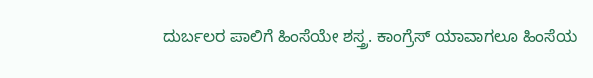ದುರ್ಬಲರ ಪಾಲಿಗೆ ಹಿಂಸೆಯೇ ಶಸ್ತ್ರ. ಕಾಂಗ್ರೆಸ್ ಯಾವಾಗಲೂ ಹಿಂಸೆಯ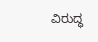ವಿರುದ್ಧ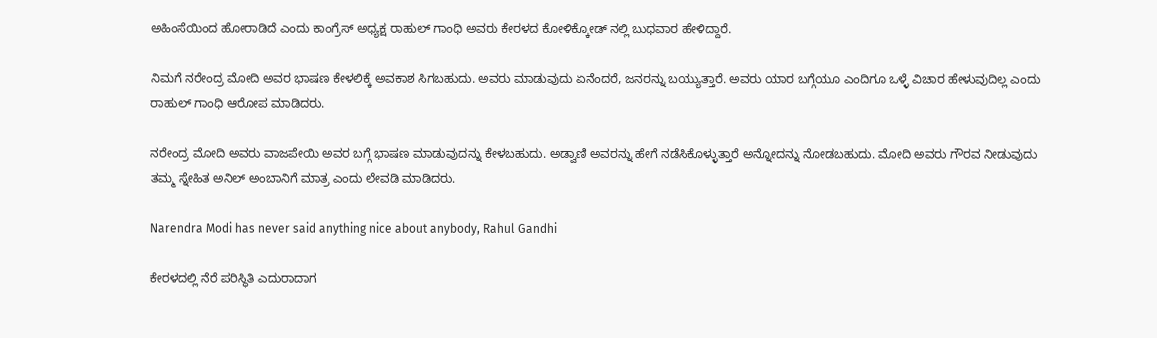ಅಹಿಂಸೆಯಿಂದ ಹೋರಾಡಿದೆ ಎಂದು ಕಾಂಗ್ರೆಸ್ ಅಧ್ಯಕ್ಷ ರಾಹುಲ್ ಗಾಂಧಿ ಅವರು ಕೇರಳದ ಕೋಳಿಕ್ಕೋಡ್ ನಲ್ಲಿ ಬುಧವಾರ ಹೇಳಿದ್ದಾರೆ.

ನಿಮಗೆ ನರೇಂದ್ರ ಮೋದಿ ಅವರ ಭಾಷಣ ಕೇಳಲಿಕ್ಕೆ ಅವಕಾಶ ಸಿಗಬಹುದು. ಅವರು ಮಾಡುವುದು ಏನೆಂದರೆ, ಜನರನ್ನು ಬಯ್ಯುತ್ತಾರೆ. ಅವರು ಯಾರ ಬಗ್ಗೆಯೂ ಎಂದಿಗೂ ಒಳ್ಳೆ ವಿಚಾರ ಹೇಳುವುದಿಲ್ಲ ಎಂದು ರಾಹುಲ್ ಗಾಂಧಿ ಆರೋಪ ಮಾಡಿದರು.

ನರೇಂದ್ರ ಮೋದಿ ಅವರು ವಾಜಪೇಯಿ ಅವರ ಬಗ್ಗೆ ಭಾಷಣ ಮಾಡುವುದನ್ನು ಕೇಳಬಹುದು. ಅಡ್ವಾಣಿ ಅವರನ್ನು ಹೇಗೆ ನಡೆಸಿಕೊಳ್ಳುತ್ತಾರೆ ಅನ್ನೋದನ್ನು ನೋಡಬಹುದು. ಮೋದಿ ಅವರು ಗೌರವ ನೀಡುವುದು ತಮ್ಮ ಸ್ನೇಹಿತ ಅನಿಲ್ ಅಂಬಾನಿಗೆ ಮಾತ್ರ ಎಂದು ಲೇವಡಿ ಮಾಡಿದರು.

Narendra Modi has never said anything nice about anybody, Rahul Gandhi

ಕೇರಳದಲ್ಲಿ ನೆರೆ ಪರಿಸ್ಥಿತಿ ಎದುರಾದಾಗ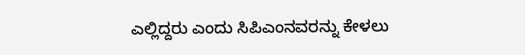ಎಲ್ಲಿದ್ದರು ಎಂದು ಸಿಪಿಎಂನವರನ್ನು ಕೇಳಲು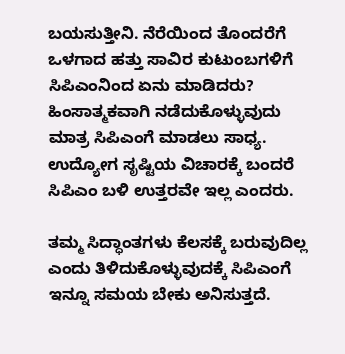ಬಯಸುತ್ತೀನಿ. ನೆರೆಯಿಂದ ತೊಂದರೆಗೆ ಒಳಗಾದ ಹತ್ತು ಸಾವಿರ ಕುಟುಂಬಗಳಿಗೆ ಸಿಪಿಎಂನಿಂದ ಏನು ಮಾಡಿದರು? ಹಿಂಸಾತ್ಮಕವಾಗಿ ನಡೆದುಕೊಳ್ಳುವುದು ಮಾತ್ರ ಸಿಪಿಎಂಗೆ ಮಾಡಲು ಸಾಧ್ಯ. ಉದ್ಯೋಗ ಸೃಷ್ಟಿಯ ವಿಚಾರಕ್ಕೆ ಬಂದರೆ ಸಿಪಿಎಂ ಬಳಿ ಉತ್ತರವೇ ಇಲ್ಲ ಎಂದರು.

ತಮ್ಮ ಸಿದ್ಧಾಂತಗಳು ಕೆಲಸಕ್ಕೆ ಬರುವುದಿಲ್ಲ ಎಂದು ತಿಳಿದುಕೊಳ್ಳುವುದಕ್ಕೆ ಸಿಪಿಎಂಗೆ ಇನ್ನೂ ಸಮಯ ಬೇಕು ಅನಿಸುತ್ತದೆ.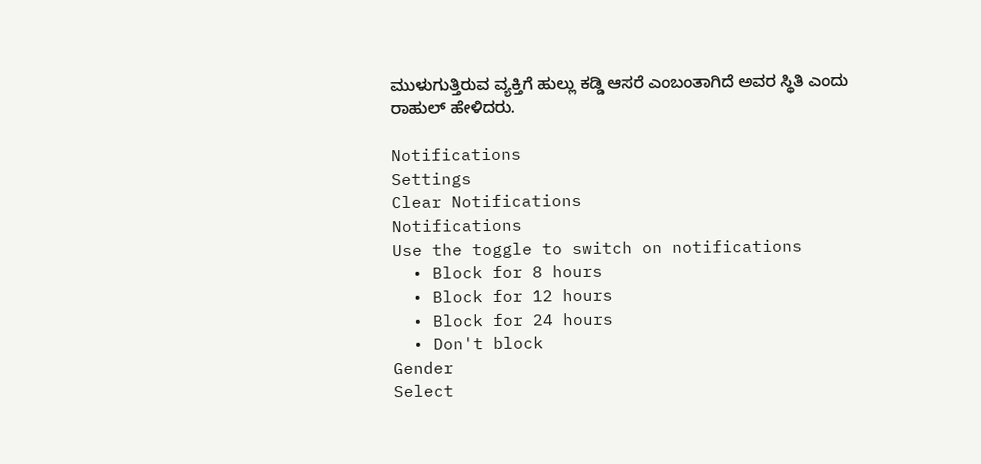ಮುಳುಗುತ್ತಿರುವ ವ್ಯಕ್ತಿಗೆ ಹುಲ್ಲು ಕಡ್ಡಿ ಆಸರೆ ಎಂಬಂತಾಗಿದೆ ಅವರ ಸ್ಥಿತಿ ಎಂದು ರಾಹುಲ್ ಹೇಳಿದರು.

Notifications
Settings
Clear Notifications
Notifications
Use the toggle to switch on notifications
  • Block for 8 hours
  • Block for 12 hours
  • Block for 24 hours
  • Don't block
Gender
Select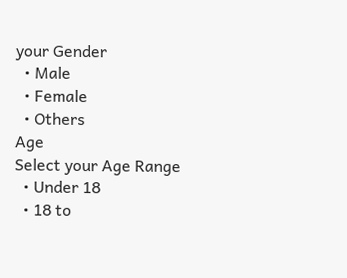your Gender
  • Male
  • Female
  • Others
Age
Select your Age Range
  • Under 18
  • 18 to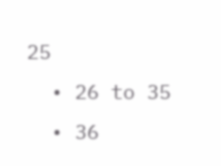25
  • 26 to 35
  • 36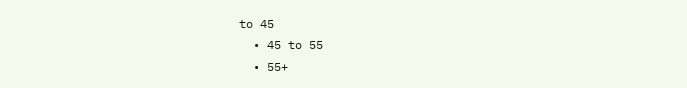to 45
  • 45 to 55
  • 55+